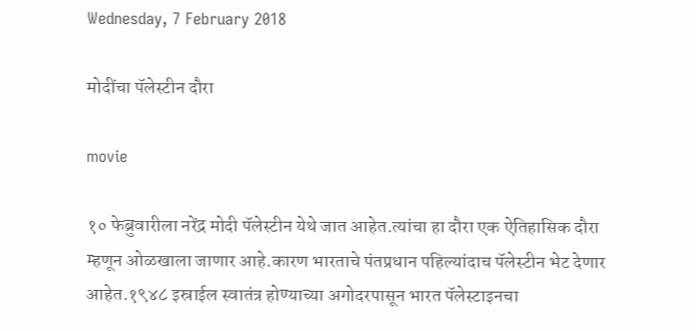Wednesday, 7 February 2018

मोदींचा पॅलेस्टीन दौरा

movie

१० फेब्रुवारीला नरेंद्र मोदी पॅलेस्टीन येथे जात आहेत.त्यांचा हा दौरा एक ऐतिहासिक दौरा म्हणून ओळखाला जाणार आहे.कारण भारताचे पंतप्रधान पहिल्यांदाच पॅलेस्टीन भेट देणार आहेत.१९४८ इस्राईल स्वातंत्र होण्याच्या अगोदरपासून भारत पॅलेस्टाइनचा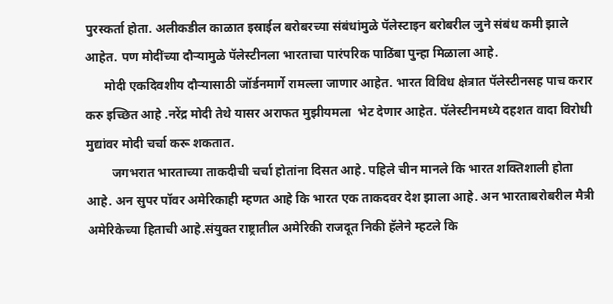पुरस्कर्ता होता. अलीकडील काळात इस्राईल बरोबरच्या संबंधांमुळे पॅलेस्टाइन बरोबरील जुने संबंध कमी झाले आहेत. पण मोदींच्या दौऱ्यामुळे पॅलेस्टीनला भारताचा पारंपरिक पाठिंबा पुन्हा मिळाला आहे.
      मोदी एकदिवशीय दौऱ्यासाठी जॉर्डनमार्गे रामल्ला जाणार आहेत. भारत विविध क्षेत्रात पॅलेस्टीनसह पाच करार करु इच्छित आहे .नरेंद्र मोदी तेथे यासर अराफत मुझीयमला  भेट देणार आहेत. पॅलेस्टीनमध्ये दहशत वादा विरोधी मुद्यांवर मोदी चर्चा करू शकतात.
        जगभरात भारताच्या ताकदीची चर्चा होतांना दिसत आहे. पहिले चीन मानले कि भारत शक्तिशाली होता आहे. अन सुपर पॉवर अमेरिकाही म्हणत आहे कि भारत एक ताकदवर देश झाला आहे. अन भारताबरोबरील मैत्री अमेरिकेच्या हिताची आहे.संयुक्त राष्ट्रातील अमेरिकी राजदूत निकी हॅलेने म्हटले कि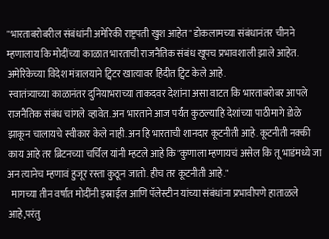"भारताबरोबरील संबंधांनी अमेरिकी राष्ट्रपती खुश आहेत" डोकलामच्या संबंधानंतर चीनने म्हणालाय कि मोदींच्या काळात भारताची राजनैतिक संबंध खूपच प्रभावशाली झाले आहेत. अमेरिकेच्या विदेश मंत्रालयाने ट्विटर खात्यावर हिंदीत ट्विट केले आहे.
 स्वातंत्र्याच्या काळानंतर दुनियाभराच्या ताकदवर देशांना असा वाटत कि भारताबरोबर आपले राजनैतिक संबंध चांगले व्हावेत. अन भारताने आज पर्यंत कुठल्याहि देशांच्या पाठीमागे डोळे झाकून चालायचे स्वीकार केले नाही.अन हि भारताची शानदार कूटनीती आहे. कूटनीती नक्की काय आहे तर ब्रिटनच्या चर्चिल यांनी म्हटले आहे कि"कुणाला म्हणायचं असेल कि तू भाडंमध्ये जा अन त्यानेच म्हणावं हुजूर रस्ता कुठून जातो. हीच तर कूटनीती आहे."
  मागच्या तीन वर्षात मोदींनी इस्राईल आणि पॅलेस्टीन यांच्या संबंधांना प्रभावीपणे हाताळले आहे,परंतु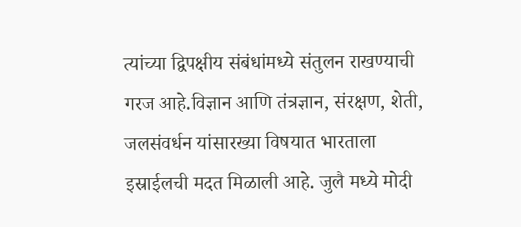त्यांच्या द्विपक्षीय संबंधांमध्ये संतुलन राखण्याची गरज आहे.विज्ञान आणि तंत्रज्ञान, संरक्षण, शेती, जलसंवर्धन यांसारख्या विषयात भारताला इस्राईलची मदत मिळाली आहे. जुलै मध्ये मोदी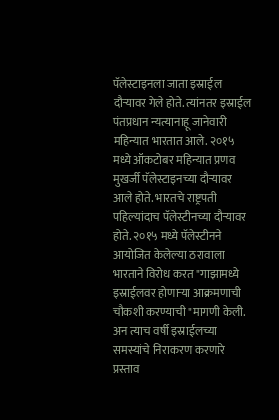पॅलेस्टाइनला जाता इस्राईल दौऱ्यावर गेले होते. त्यांनतर इस्राईल पंतप्रधान न्यत्यानाहू जानेवारी महिन्यात भारतात आले. २०१५ मध्ये ऑकटोबर महिन्यात प्रणव मुखर्जी पॅलेस्टाइनच्या दौऱ्यावर आले होते. भारतचे राष्ट्रपती पहिल्यांदाच पॅलेस्टीनच्या दौऱ्यावर होते. २०१५ मध्ये पॅलेस्टीनने आयोजित केलेल्या ठरावाला भारताने विरोध करत "गाझामध्ये इस्राईलवर होणाऱ्या आक्रमणाची चौकशी करण्याची "मागणी केली. अन त्याच वर्षी इस्राईलच्या समस्यांचे निराकरण करणारे प्रस्ताव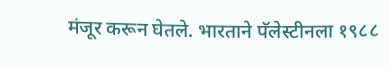मंजूर करून घेतले. भारताने पॅलेस्टीनला १९८८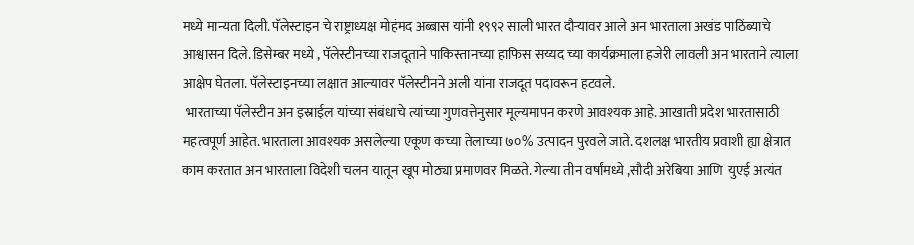मध्ये मान्यता दिली. पॅलेस्टाइन चे राष्ट्राध्यक्ष मोहंमद अब्बास यांनी १९९२ साली भारत दौऱ्यावर आले अन भारताला अखंड पाठिंब्याचे आश्वासन दिले. डिसेम्बर मध्ये , पॅलेस्टीनच्या राजदूताने पाकिस्तानच्या हाफिस सय्यद च्या कार्यक्रमाला हजेरी लावली अन भारताने त्याला आक्षेप घेतला. पॅलेस्टाइनच्या लक्षात आल्यावर पॅलेस्टीनने अली यांना राजदूत पदावरून हटवले.
 भारताच्या पॅलेस्टीन अन इस्राईल यांच्या संबंधाचे त्यांच्या गुणवत्तेनुसार मूल्यमापन करणे आवश्यक आहे. आखाती प्रदेश भारतासाठी महत्वपूर्ण आहेत. भारताला आवश्यक असलेल्या एकूण कच्या तेलाच्या ७०% उत्पादन पुरवले जाते. दशलक्ष भारतीय प्रवाशी ह्या क्षेत्रात काम करतात अन भारताला विदेशी चलन यातून खूप मोठ्या प्रमाणवर मिळते. गेल्या तीन वर्षांमध्ये ,सौदी अरेबिया आणि  युएई अत्यंत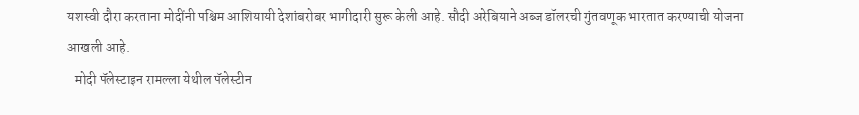यशस्वी दौरा करताना मोदींनी पश्चिम आशियायी देशांबरोबर भागीदारी सुरू केली आहे. सौदी अरेबियाने अब्ज डॉलरची गुंतवणूक भारतात करण्याची योजना आखली आहे.
   मोदी पॅलेस्टाइन रामल्ला येथील पॅलेस्टीन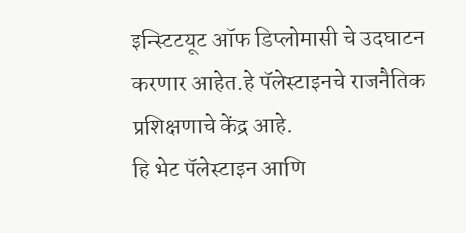इन्स्टिटयूट ऑफ डिप्लोमासी चे उदघाटन करणार आहेत.हे पॅलेस्टाइनचे राजनैतिक प्रशिक्षणाचे केंद्र आहे.
हि भेट पॅलेस्टाइन आणि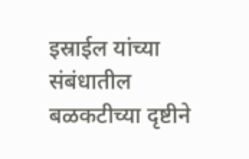इस्राईल यांच्या संबंधातील बळकटीच्या दृष्टीने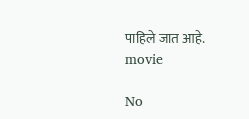पाहिले जात आहे.
movie

No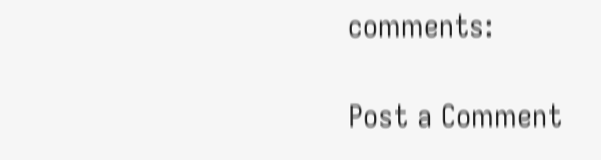comments:

Post a Comment